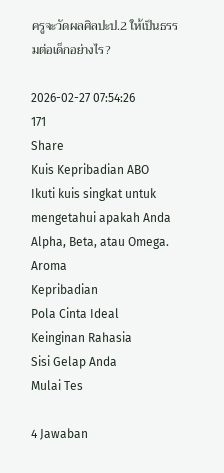ครูจะวัดผลศิลปะป.2 ให้เป็นธรรมต่อเด็กอย่างไร?

2026-02-27 07:54:26
171
Share
Kuis Kepribadian ABO
Ikuti kuis singkat untuk mengetahui apakah Anda Alpha, Beta, atau Omega.
Aroma
Kepribadian
Pola Cinta Ideal
Keinginan Rahasia
Sisi Gelap Anda
Mulai Tes

4 Jawaban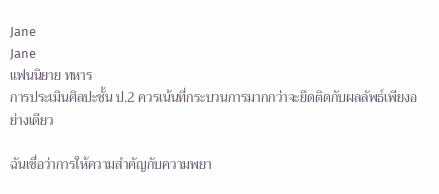Jane
Jane
แฟนนิยาย ทหาร
การประเมินศิลปะชั้น ป.2 ควรเน้นที่กระบวนการมากกว่าจะยึดติดกับผลลัพธ์เพียงอย่างเดียว

ฉันเชื่อว่าการให้ความสำคัญกับความพยา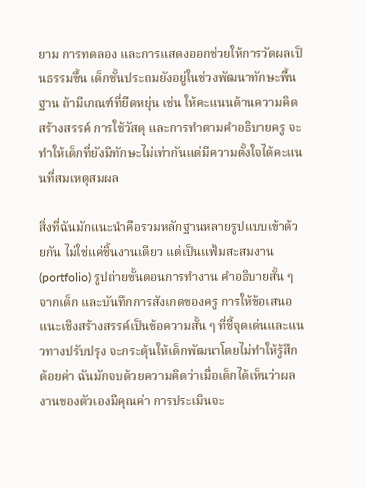ยาม การทดลอง และการแสดงออกช่วยให้การวัดผลเป็นธรรมขึ้น เด็กชั้นประถมยังอยู่ในช่วงพัฒนาทักษะพื้นฐาน ถ้ามีเกณฑ์ที่ยืดหยุ่น เช่น ให้คะแนนด้านความคิดสร้างสรรค์ การใช้วัสดุ และการทำตามคำอธิบายครู จะทำให้เด็กที่ยังมีทักษะไม่เท่ากันแต่มีความตั้งใจได้คะแนนที่สมเหตุสมผล

สิ่งที่ฉันมักแนะนำคือรวมหลักฐานหลายรูปแบบเข้าด้วยกัน ไม่ใช่แค่ชิ้นงานเดียว แต่เป็นแฟ้มสะสมงาน (portfolio) รูปถ่ายขั้นตอนการทำงาน คำอธิบายสั้น ๆ จากเด็ก และบันทึกการสังเกตของครู การให้ข้อเสนอแนะเชิงสร้างสรรค์เป็นข้อความสั้น ๆ ที่ชี้จุดเด่นและแนวทางปรับปรุง จะกระตุ้นให้เด็กพัฒนาโดยไม่ทำให้รู้สึกด้อยค่า ฉันมักจบด้วยความคิดว่าเมื่อเด็กได้เห็นว่าผลงานของตัวเองมีคุณค่า การประเมินจะ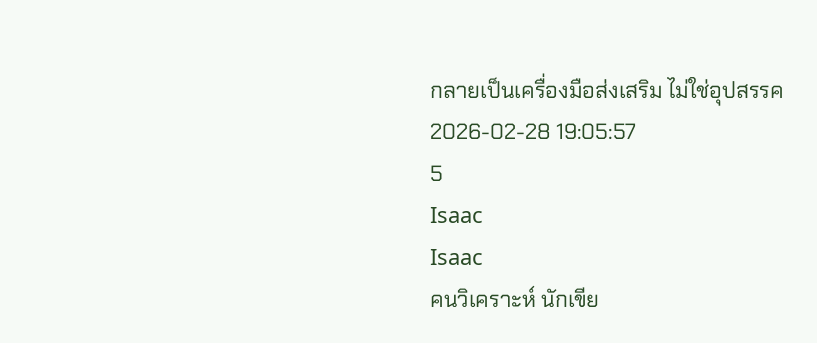กลายเป็นเครื่องมือส่งเสริม ไม่ใช่อุปสรรค
2026-02-28 19:05:57
5
Isaac
Isaac
คนวิเคราะห์ นักเขีย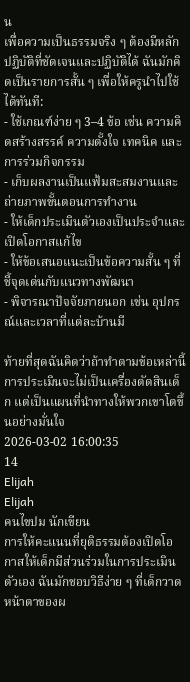น
เพื่อความเป็นธรรมจริง ๆ ต้องมีหลักปฏิบัติที่ชัดเจนและปฏิบัติได้ ฉันมักคิดเป็นรายการสั้น ๆ เพื่อให้ครูนำไปใช้ได้ทันที:
- ใช้เกณฑ์ง่าย ๆ 3–4 ข้อ เช่น ความคิดสร้างสรรค์ ความตั้งใจ เทคนิค และการร่วมกิจกรรม
- เก็บผลงานเป็นแฟ้มสะสมงานและถ่ายภาพขั้นตอนการทำงาน
- ให้เด็กประเมินตัวเองเป็นประจำและเปิดโอกาสแก้ไข
- ให้ข้อเสนอแนะเป็นข้อความสั้น ๆ ที่ชี้จุดเด่นกับแนวทางพัฒนา
- พิจารณาปัจจัยภายนอก เช่น อุปกรณ์และเวลาที่แต่ละบ้านมี

ท้ายที่สุดฉันคิดว่าถ้าทำตามข้อเหล่านี้ การประเมินจะไม่เป็นเครื่องตัดสินเด็ก แต่เป็นแผนที่นำทางให้พวกเขาโตขึ้นอย่างมั่นใจ
2026-03-02 16:00:35
14
Elijah
Elijah
คนไขปม นักเขียน
การให้คะแนนที่ยุติธรรมต้องเปิดโอกาสให้เด็กมีส่วนร่วมในการประเมินตัวเอง ฉันมักชอบวิธีง่าย ๆ ที่เด็กวาดหน้าตาของผ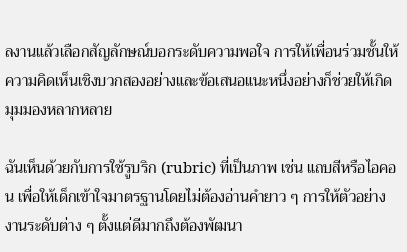ลงานแล้วเลือกสัญลักษณ์บอกระดับความพอใจ การให้เพื่อนร่วมชั้นให้ความคิดเห็นเชิงบวกสองอย่างและข้อเสนอแนะหนึ่งอย่างก็ช่วยให้เกิดมุมมองหลากหลาย

ฉันเห็นด้วยกับการใช้รูบริก (rubric) ที่เป็นภาพ เช่น แถบสีหรือไอคอน เพื่อให้เด็กเข้าใจมาตรฐานโดยไม่ต้องอ่านคำยาว ๆ การให้ตัวอย่างงานระดับต่าง ๆ ตั้งแต่ดีมากถึงต้องพัฒนา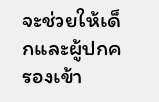จะช่วยให้เด็กและผู้ปกครองเข้า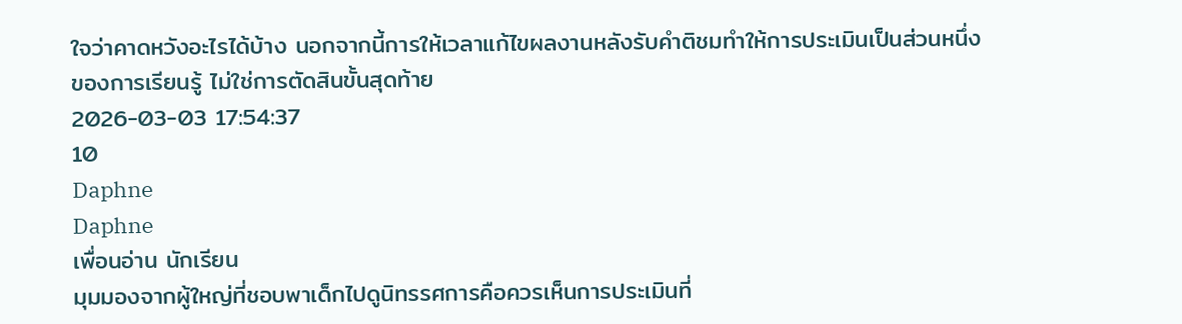ใจว่าคาดหวังอะไรได้บ้าง นอกจากนี้การให้เวลาแก้ไขผลงานหลังรับคำติชมทำให้การประเมินเป็นส่วนหนึ่งของการเรียนรู้ ไม่ใช่การตัดสินขั้นสุดท้าย
2026-03-03 17:54:37
10
Daphne
Daphne
เพื่อนอ่าน นักเรียน
มุมมองจากผู้ใหญ่ที่ชอบพาเด็กไปดูนิทรรศการคือควรเห็นการประเมินที่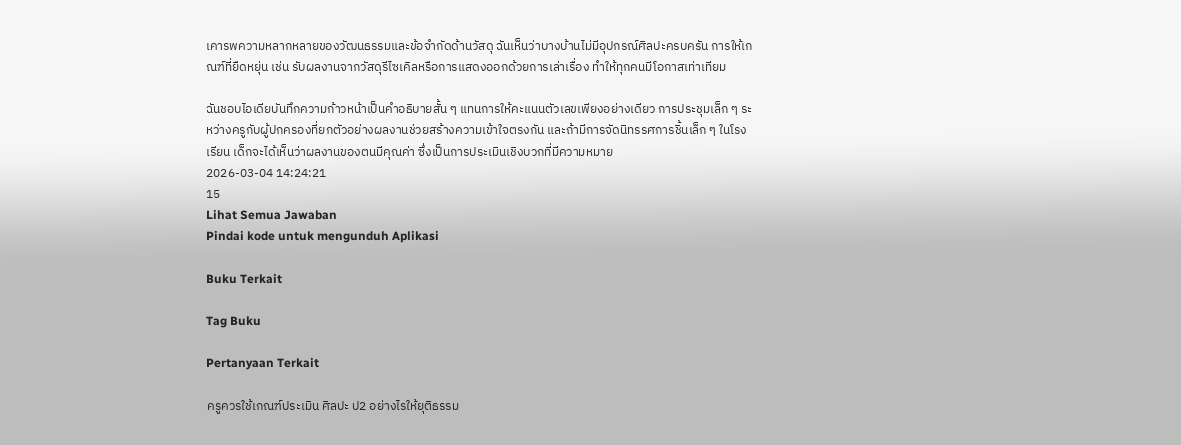เคารพความหลากหลายของวัฒนธรรมและข้อจำกัดด้านวัสดุ ฉันเห็นว่าบางบ้านไม่มีอุปกรณ์ศิลปะครบครัน การให้เกณฑ์ที่ยืดหยุ่น เช่น รับผลงานจากวัสดุรีไซเคิลหรือการแสดงออกด้วยการเล่าเรื่อง ทำให้ทุกคนมีโอกาสเท่าเทียม

ฉันชอบไอเดียบันทึกความก้าวหน้าเป็นคำอธิบายสั้น ๆ แทนการให้คะแนนตัวเลขเพียงอย่างเดียว การประชุมเล็ก ๆ ระหว่างครูกับผู้ปกครองที่ยกตัวอย่างผลงานช่วยสร้างความเข้าใจตรงกัน และถ้ามีการจัดนิทรรศการชิ้นเล็ก ๆ ในโรงเรียน เด็กจะได้เห็นว่าผลงานของตนมีคุณค่า ซึ่งเป็นการประเมินเชิงบวกที่มีความหมาย
2026-03-04 14:24:21
15
Lihat Semua Jawaban
Pindai kode untuk mengunduh Aplikasi

Buku Terkait

Tag Buku

Pertanyaan Terkait

ครูควรใช้เกณฑ์ประเมิน ศิลปะ ป2 อย่างไรให้ยุติธรรม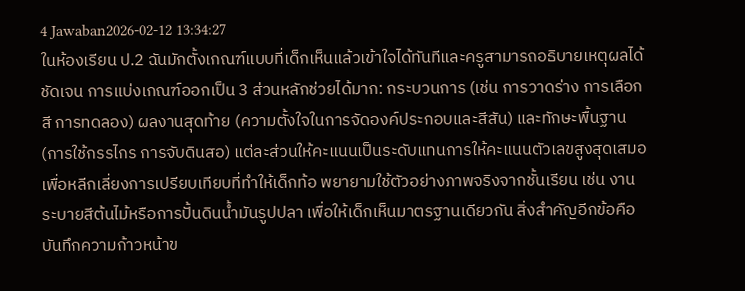4 Jawaban2026-02-12 13:34:27
ในห้องเรียน ป.2 ฉันมักตั้งเกณฑ์แบบที่เด็กเห็นแล้วเข้าใจได้ทันทีและครูสามารถอธิบายเหตุผลได้ชัดเจน การแบ่งเกณฑ์ออกเป็น 3 ส่วนหลักช่วยได้มาก: กระบวนการ (เช่น การวาดร่าง การเลือกสี การทดลอง) ผลงานสุดท้าย (ความตั้งใจในการจัดองค์ประกอบและสีสัน) และทักษะพื้นฐาน (การใช้กรรไกร การจับดินสอ) แต่ละส่วนให้คะแนนเป็นระดับแทนการให้คะแนนตัวเลขสูงสุดเสมอ เพื่อหลีกเลี่ยงการเปรียบเทียบที่ทำให้เด็กท้อ พยายามใช้ตัวอย่างภาพจริงจากชั้นเรียน เช่น งานระบายสีต้นไม้หรือการปั้นดินน้ำมันรูปปลา เพื่อให้เด็กเห็นมาตรฐานเดียวกัน สิ่งสำคัญอีกข้อคือบันทึกความก้าวหน้าข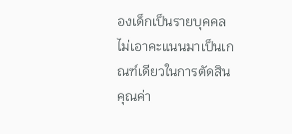องเด็กเป็นรายบุคคล ไม่เอาคะแนนมาเป็นเกณฑ์เดียวในการตัดสินคุณค่า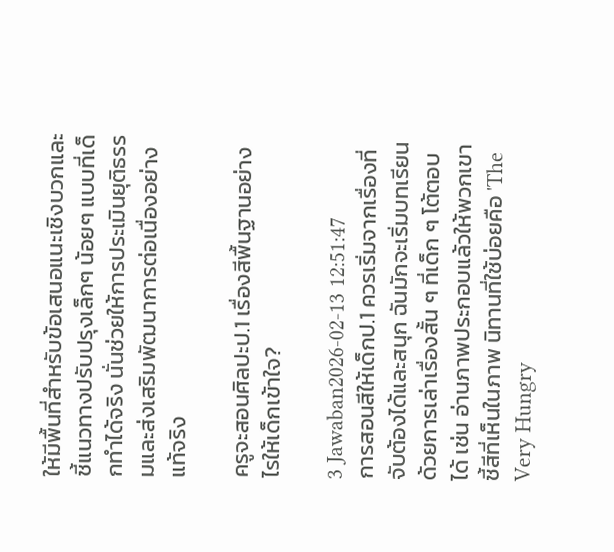ให้มีพื้นที่สำหรับข้อเสนอแนะเชิงบวกและชี้แนวทางปรับปรุงเล็กๆ น้อยๆ แบบที่เด็กทำได้จริง นั่นช่วยให้การประเมินยุติธรรมและส่งเสริมพัฒนาการต่อเนื่องอย่างแท้จริง

ครูจะสอนศิลปะป.1 เรื่องสีพื้นฐานอย่างไรให้เด็กเข้าใจ?

3 Jawaban2026-02-13 12:51:47
การสอนสีให้เด็กป.1 ควรเริ่มจากเรื่องที่จับต้องได้และสนุก ฉันมักจะเริ่มบทเรียนด้วยการเล่าเรื่องสั้น ๆ ที่เด็ก ๆ โต้ตอบได้ เช่น อ่านภาพประกอบแล้วให้พวกเขาชี้สีที่เห็นในภาพ นิทานที่ใช้บ่อยคือ 'The Very Hungry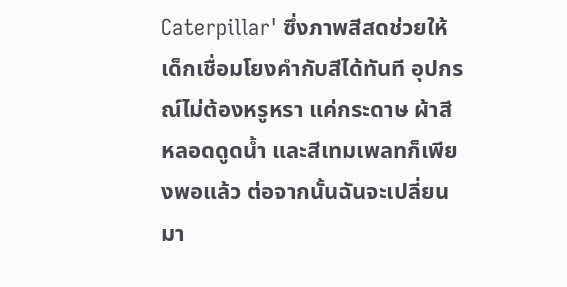Caterpillar' ซึ่งภาพสีสดช่วยให้เด็กเชื่อมโยงคำกับสีได้ทันที อุปกรณ์ไม่ต้องหรูหรา แค่กระดาษ ผ้าสี หลอดดูดน้ำ และสีเทมเพลทก็เพียงพอแล้ว ต่อจากนั้นฉันจะเปลี่ยนมา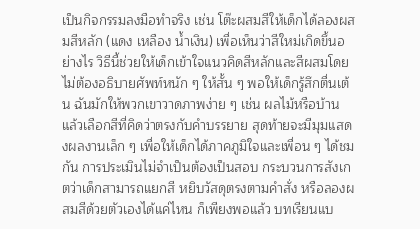เป็นกิจกรรมลงมือทำจริง เช่น โต๊ะผสมสีให้เด็กได้ลองผสมสีหลัก (แดง เหลือง น้ำเงิน) เพื่อเห็นว่าสีใหม่เกิดขึ้นอย่างไร วิธีนี้ช่วยให้เด็กเข้าใจแนวคิดสีหลักและสีผสมโดยไม่ต้องอธิบายศัพท์หนัก ๆ ให้สั้น ๆ พอให้เด็กรู้สึกตื่นเต้น ฉันมักให้พวกเขาวาดภาพง่าย ๆ เช่น ผลไม้หรือบ้าน แล้วเลือกสีที่คิดว่าตรงกับคำบรรยาย สุดท้ายจะมีมุมแสดงผลงานเล็ก ๆ เพื่อให้เด็กได้ภาคภูมิใจและเพื่อน ๆ ได้ชมกัน การประเมินไม่จำเป็นต้องเป็นสอบ กระบวนการสังเกตว่าเด็กสามารถแยกสี หยิบวัสดุตรงตามคำสั่ง หรือลองผสมสีด้วยตัวเองได้แค่ไหน ก็เพียงพอแล้ว บทเรียนแบ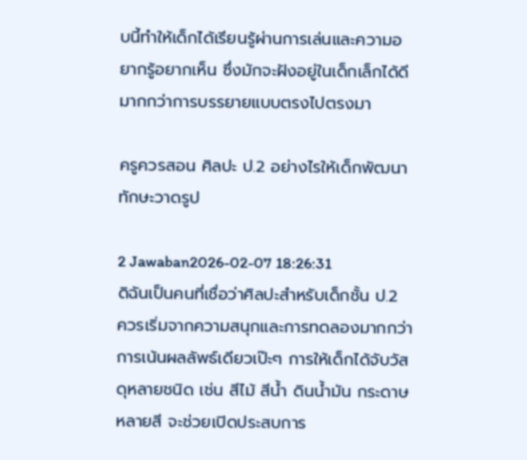บนี้ทำให้เด็กได้เรียนรู้ผ่านการเล่นและความอยากรู้อยากเห็น ซึ่งมักจะฝังอยู่ในเด็กเล็กได้ดีมากกว่าการบรรยายแบบตรงไปตรงมา

ครูควรสอน ศิลปะ ป.2 อย่างไรให้เด็กพัฒนาทักษะวาดรูป

2 Jawaban2026-02-07 18:26:31
ดิฉันเป็นคนที่เชื่อว่าศิลปะสำหรับเด็กชั้น ป.2 ควรเริ่มจากความสนุกและการทดลองมากกว่าการเน้นผลลัพธ์เดียวเป๊ะๆ การให้เด็กได้จับวัสดุหลายชนิด เช่น สีไม้ สีน้ำ ดินน้ำมัน กระดาษหลายสี จะช่วยเปิดประสบการ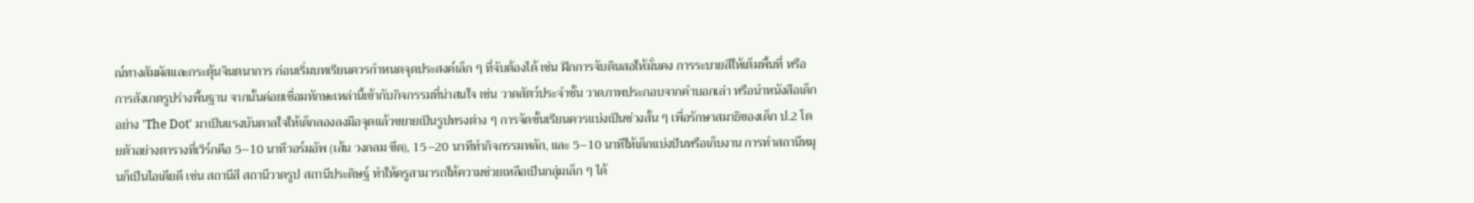ณ์ทางสัมผัสและกระตุ้นจินตนาการ ก่อนเริ่มบทเรียนควรกำหนดจุดประสงค์เล็ก ๆ ที่จับต้องได้ เช่น ฝึกการจับดินสอให้มั่นคง การระบายสีให้เต็มพื้นที่ หรือการสังเกตรูปร่างพื้นฐาน จากนั้นค่อยเชื่อมทักษะเหล่านี้เข้ากับกิจกรรมที่น่าสนใจ เช่น วาดสัตว์ประจำชั้น วาดภาพประกอบจากคำบอกเล่า หรือนำหนังสือเด็กอย่าง 'The Dot' มาเป็นแรงบันดาลใจให้เด็กลองลงมือจุดแล้วขยายเป็นรูปทรงต่าง ๆ การจัดชั้นเรียนควรแบ่งเป็นช่วงสั้น ๆ เพื่อรักษาสมาธิของเด็ก ป.2 โดยตัวอย่างตารางที่เวิร์กคือ 5–10 นาทีวอร์มอัพ (เส้น วงกลม ขีด), 15–20 นาทีทำกิจกรรมหลัก, และ 5–10 นาทีให้เด็กแบ่งปันหรือเก็บงาน การทำสถานีหมุนก็เป็นไอเดียดี เช่น สถานีสี สถานีวาดรูป สถานีประดิษฐ์ ทำให้ครูสามารถให้ความช่วยเหลือเป็นกลุ่มเล็ก ๆ ได้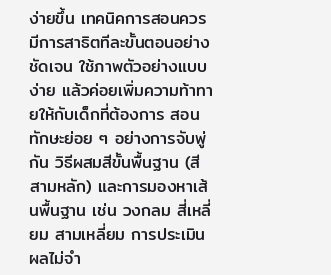ง่ายขึ้น เทคนิคการสอนควรมีการสาธิตทีละขั้นตอนอย่างชัดเจน ใช้ภาพตัวอย่างแบบง่าย แล้วค่อยเพิ่มความท้าทายให้กับเด็กที่ต้องการ สอนทักษะย่อย ๆ อย่างการจับพู่กัน วิธีผสมสีขั้นพื้นฐาน (สีสามหลัก) และการมองหาเส้นพื้นฐาน เช่น วงกลม สี่เหลี่ยม สามเหลี่ยม การประเมินผลไม่จำ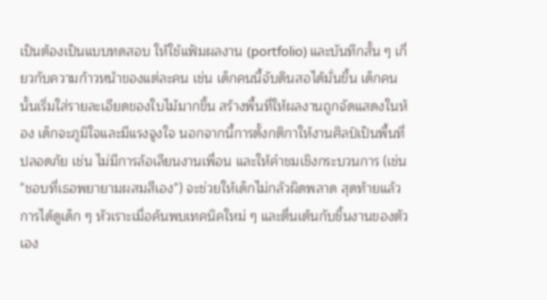เป็นต้องเป็นแบบทดสอบ ให้ใช้แฟ้มผลงาน (portfolio) และบันทึกสั้น ๆ เกี่ยวกับความก้าวหน้าของแต่ละคน เช่น เด็กคนนี้จับดินสอได้มั่นขึ้น เด็กคนนั้นเริ่มใส่รายละเอียดของใบไม้มากขึ้น สร้างพื้นที่ให้ผลงานถูกจัดแสดงในห้อง เด็กจะภูมิใจและมีแรงจูงใจ นอกจากนี้การตั้งกติกาให้งานศิลป์เป็นพื้นที่ปลอดภัย เช่น ไม่มีการล้อเลียนงานเพื่อน และให้คำชมเชิงกระบวนการ (เช่น "ชอบที่เธอพยายามผสมสีเอง") จะช่วยให้เด็กไม่กลัวผิดพลาด สุดท้ายแล้วการได้ดูเด็ก ๆ หัวเราะเมื่อค้นพบเทคนิคใหม่ ๆ และตื่นเต้นกับชิ้นงานของตัวเอง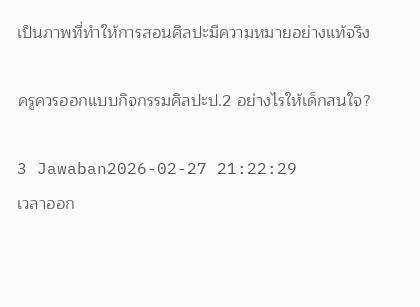เป็นภาพที่ทำให้การสอนศิลปะมีความหมายอย่างแท้จริง

ครูควรออกแบบกิจกรรมศิลปะป.2 อย่างไรให้เด็กสนใจ?

3 Jawaban2026-02-27 21:22:29
เวลาออก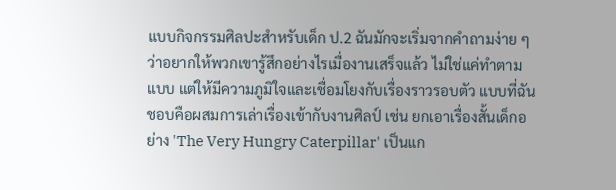แบบกิจกรรมศิลปะสำหรับเด็ก ป.2 ฉันมักจะเริ่มจากคำถามง่าย ๆ ว่าอยากให้พวกเขารู้สึกอย่างไรเมื่องานเสร็จแล้ว ไม่ใช่แค่ทำตามแบบ แต่ให้มีความภูมิใจและเชื่อมโยงกับเรื่องราวรอบตัว แบบที่ฉันชอบคือผสมการเล่าเรื่องเข้ากับงานศิลป์ เช่น ยกเอาเรื่องสั้นเด็กอย่าง 'The Very Hungry Caterpillar' เป็นแก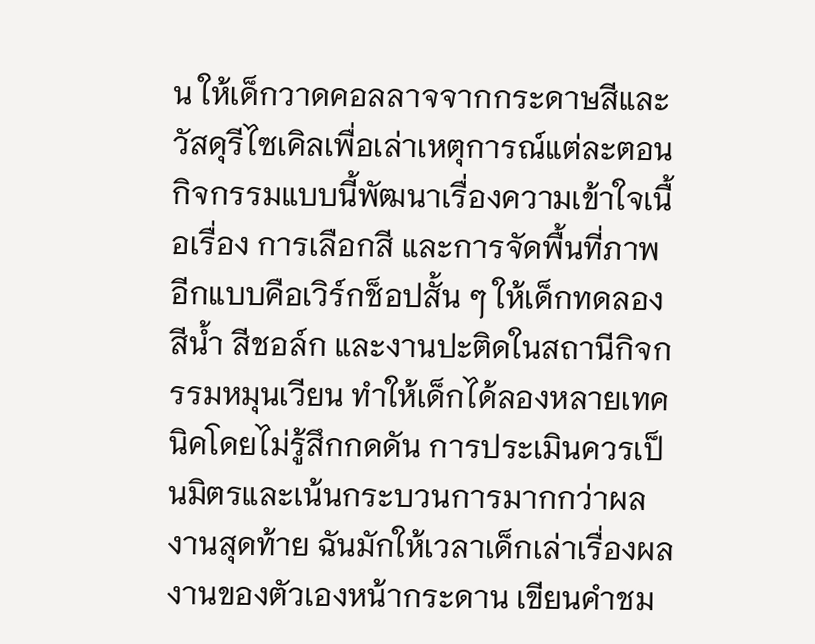น ให้เด็กวาดคอลลาจจากกระดาษสีและวัสดุรีไซเคิลเพื่อเล่าเหตุการณ์แต่ละตอน กิจกรรมแบบนี้พัฒนาเรื่องความเข้าใจเนื้อเรื่อง การเลือกสี และการจัดพื้นที่ภาพ อีกแบบคือเวิร์กช็อปสั้น ๆ ให้เด็กทดลองสีน้ำ สีชอล์ก และงานปะติดในสถานีกิจกรรมหมุนเวียน ทำให้เด็กได้ลองหลายเทคนิคโดยไม่รู้สึกกดดัน การประเมินควรเป็นมิตรและเน้นกระบวนการมากกว่าผลงานสุดท้าย ฉันมักให้เวลาเด็กเล่าเรื่องผลงานของตัวเองหน้ากระดาน เขียนคำชม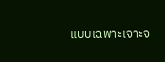แบบเฉพาะเจาะจ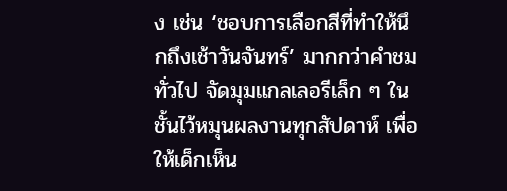ง เช่น ‘ชอบการเลือกสีที่ทำให้นึกถึงเช้าวันจันทร์’ มากกว่าคำชมทั่วไป จัดมุมแกลเลอรีเล็ก ๆ ในชั้นไว้หมุนผลงานทุกสัปดาห์ เพื่อให้เด็กเห็น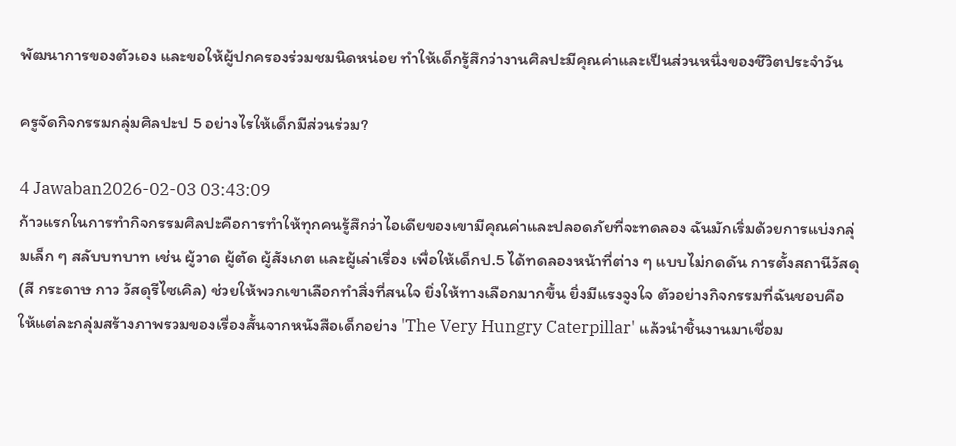พัฒนาการของตัวเอง และขอให้ผู้ปกครองร่วมชมนิดหน่อย ทำให้เด็กรู้สึกว่างานศิลปะมีคุณค่าและเป็นส่วนหนึ่งของชีวิตประจำวัน

ครูจัดกิจกรรมกลุ่มศิลปะป 5 อย่างไรให้เด็กมีส่วนร่วม?

4 Jawaban2026-02-03 03:43:09
ก้าวแรกในการทำกิจกรรมศิลปะคือการทำให้ทุกคนรู้สึกว่าไอเดียของเขามีคุณค่าและปลอดภัยที่จะทดลอง ฉันมักเริ่มด้วยการแบ่งกลุ่มเล็ก ๆ สลับบทบาท เช่น ผู้วาด ผู้ตัด ผู้สังเกต และผู้เล่าเรื่อง เพื่อให้เด็กป.5 ได้ทดลองหน้าที่ต่าง ๆ แบบไม่กดดัน การตั้งสถานีวัสดุ (สี กระดาษ กาว วัสดุรีไซเคิล) ช่วยให้พวกเขาเลือกทำสิ่งที่สนใจ ยิ่งให้ทางเลือกมากขึ้น ยิ่งมีแรงจูงใจ ตัวอย่างกิจกรรมที่ฉันชอบคือให้แต่ละกลุ่มสร้างภาพรวมของเรื่องสั้นจากหนังสือเด็กอย่าง 'The Very Hungry Caterpillar' แล้วนำชิ้นงานมาเชื่อม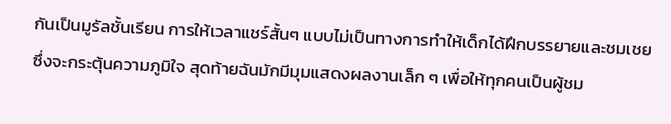กันเป็นมูรัลชั้นเรียน การให้เวลาแชร์สั้นๆ แบบไม่เป็นทางการทำให้เด็กได้ฝึกบรรยายและชมเชย ซึ่งจะกระตุ้นความภูมิใจ สุดท้ายฉันมักมีมุมแสดงผลงานเล็ก ๆ เพื่อให้ทุกคนเป็นผู้ชม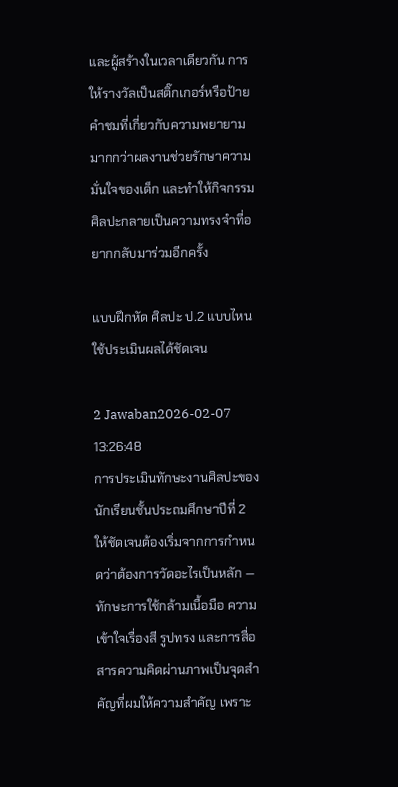และผู้สร้างในเวลาเดียวกัน การให้รางวัลเป็นสติ๊กเกอร์หรือป้ายคำชมที่เกี่ยวกับความพยายามมากกว่าผลงานช่วยรักษาความมั่นใจของเด็ก และทำให้กิจกรรมศิลปะกลายเป็นความทรงจำที่อยากกลับมาร่วมอีกครั้ง

แบบฝึกหัด ศิลปะ ป.2 แบบไหนใช้ประเมินผลได้ชัดเจน

2 Jawaban2026-02-07 13:26:48
การประเมินทักษะงานศิลปะของนักเรียนชั้นประถมศึกษาปีที่ 2 ให้ชัดเจนต้องเริ่มจากการกำหนดว่าต้องการวัดอะไรเป็นหลัก — ทักษะการใช้กล้ามเนื้อมือ ความเข้าใจเรื่องสี รูปทรง และการสื่อสารความคิดผ่านภาพเป็นจุดสำคัญที่ผมให้ความสำคัญ เพราะ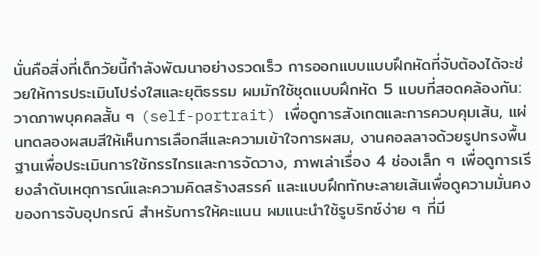นั่นคือสิ่งที่เด็กวัยนี้กำลังพัฒนาอย่างรวดเร็ว การออกแบบแบบฝึกหัดที่จับต้องได้จะช่วยให้การประเมินโปร่งใสและยุติธรรม ผมมักใช้ชุดแบบฝึกหัด 5 แบบที่สอดคล้องกัน: วาดภาพบุคคลสั้น ๆ (self-portrait) เพื่อดูการสังเกตและการควบคุมเส้น, แผ่นทดลองผสมสีให้เห็นการเลือกสีและความเข้าใจการผสม, งานคอลลาจด้วยรูปทรงพื้นฐานเพื่อประเมินการใช้กรรไกรและการจัดวาง, ภาพเล่าเรื่อง 4 ช่องเล็ก ๆ เพื่อดูการเรียงลำดับเหตุการณ์และความคิดสร้างสรรค์ และแบบฝึกทักษะลายเส้นเพื่อดูความมั่นคงของการจับอุปกรณ์ สำหรับการให้คะแนน ผมแนะนำใช้รูบริกซ์ง่าย ๆ ที่มี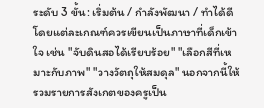ระดับ 3 ขั้น: เริ่มต้น / กำลังพัฒนา / ทำได้ดี โดยแต่ละเกณฑ์ควรเขียนเป็นภาษาที่เด็กเข้าใจ เช่น "จับดินสอได้เรียบร้อย" "เลือกสีที่เหมาะกับภาพ" "วางวัตถุให้สมดุล" นอกจากนี้ให้รวมรายการสังเกตของครูเป็น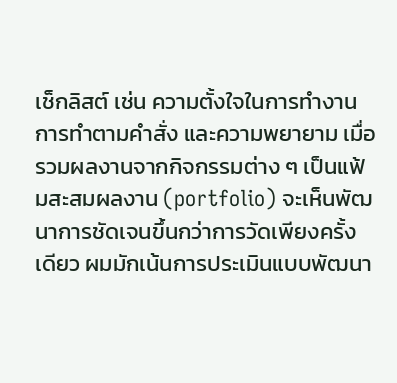เช็กลิสต์ เช่น ความตั้งใจในการทำงาน การทำตามคำสั่ง และความพยายาม เมื่อรวมผลงานจากกิจกรรมต่าง ๆ เป็นแฟ้มสะสมผลงาน (portfolio) จะเห็นพัฒนาการชัดเจนขึ้นกว่าการวัดเพียงครั้งเดียว ผมมักเน้นการประเมินแบบพัฒนา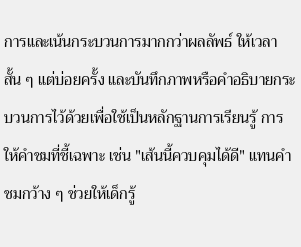การและเน้นกระบวนการมากกว่าผลลัพธ์ ให้เวลาสั้น ๆ แต่บ่อยครั้ง และบันทึกภาพหรือคำอธิบายกระบวนการไว้ด้วยเพื่อใช้เป็นหลักฐานการเรียนรู้ การให้คำชมที่ชี้เฉพาะ เช่น "เส้นนี้ควบคุมได้ดี" แทนคำชมกว้าง ๆ ช่วยให้เด็กรู้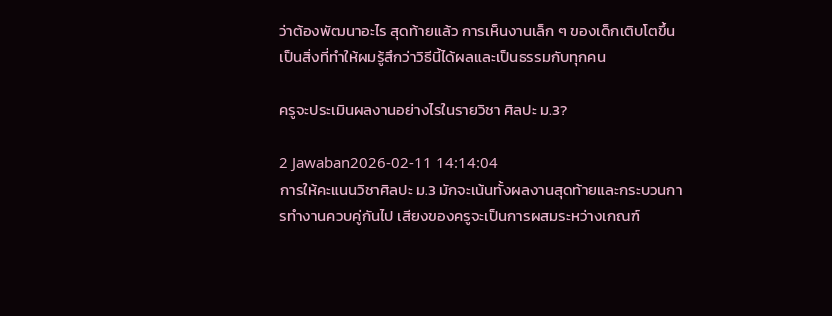ว่าต้องพัฒนาอะไร สุดท้ายแล้ว การเห็นงานเล็ก ๆ ของเด็กเติบโตขึ้นเป็นสิ่งที่ทำให้ผมรู้สึกว่าวิธีนี้ได้ผลและเป็นธรรมกับทุกคน

ครูจะประเมินผลงานอย่างไรในรายวิชา ศิลปะ ม.3?

2 Jawaban2026-02-11 14:14:04
การให้คะแนนวิชาศิลปะ ม.3 มักจะเน้นทั้งผลงานสุดท้ายและกระบวนการทำงานควบคู่กันไป เสียงของครูจะเป็นการผสมระหว่างเกณฑ์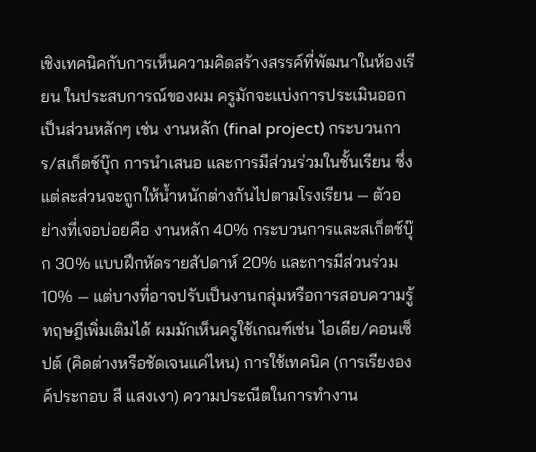เชิงเทคนิคกับการเห็นความคิดสร้างสรรค์ที่พัฒนาในห้องเรียน ในประสบการณ์ของผม ครูมักจะแบ่งการประเมินออกเป็นส่วนหลักๆ เช่น งานหลัก (final project) กระบวนการ/สเก็ตช์บุ๊ก การนำเสนอ และการมีส่วนร่วมในชั้นเรียน ซึ่งแต่ละส่วนจะถูกให้น้ำหนักต่างกันไปตามโรงเรียน — ตัวอย่างที่เจอบ่อยคือ งานหลัก 40% กระบวนการและสเก็ตช์บุ๊ก 30% แบบฝึกหัดรายสัปดาห์ 20% และการมีส่วนร่วม 10% — แต่บางที่อาจปรับเป็นงานกลุ่มหรือการสอบความรู้ทฤษฎีเพิ่มเติมได้ ผมมักเห็นครูใช้เกณฑ์เช่น ไอเดีย/คอนเซ็ปต์ (คิดต่างหรือชัดเจนแค่ไหน) การใช้เทคนิค (การเรียงองค์ประกอบ สี แสงเงา) ความประณีตในการทำงาน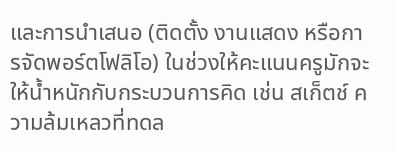และการนำเสนอ (ติดตั้ง งานแสดง หรือการจัดพอร์ตโฟลิโอ) ในช่วงให้คะแนนครูมักจะให้น้ำหนักกับกระบวนการคิด เช่น สเก็ตช์ ความล้มเหลวที่ทดล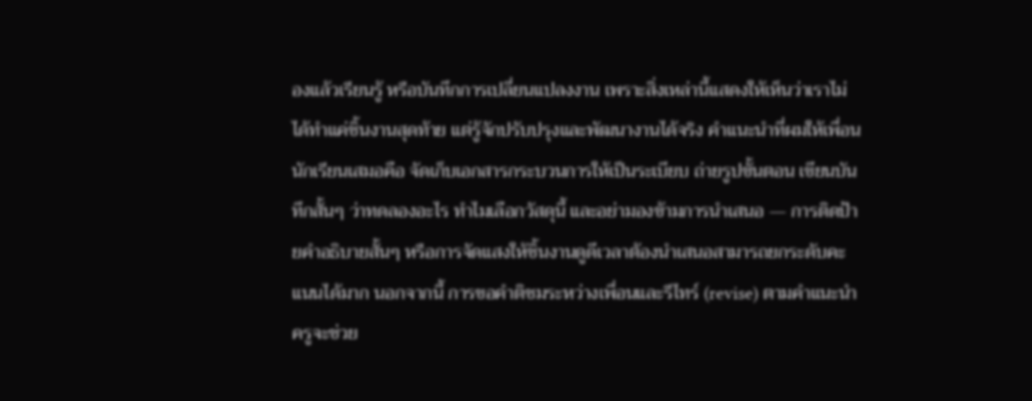องแล้วเรียนรู้ หรือบันทึกการเปลี่ยนแปลงงาน เพราะสิ่งเหล่านี้แสดงให้เห็นว่าเราไม่ได้ทำแค่ชิ้นงานสุดท้าย แต่รู้จักปรับปรุงและพัฒนางานได้จริง คำแนะนำที่ผมให้เพื่อนนักเรียนเสมอคือ จัดเก็บเอกสารกระบวนการให้เป็นระเบียบ ถ่ายรูปขั้นตอน เขียนบันทึกสั้นๆ ว่าทดลองอะไร ทำไมเลือกวัสดุนี้ และอย่ามองข้ามการนำเสนอ — การติดป้ายคำอธิบายสั้นๆ หรือการจัดแสงให้ชิ้นงานดูดีเวลาต้องนำเสนอสามารถยกระดับคะแนนได้มาก นอกจากนี้ การขอคำติชมระหว่างเพื่อนและรีไทร์ (revise) ตามคำแนะนำครูจะช่วย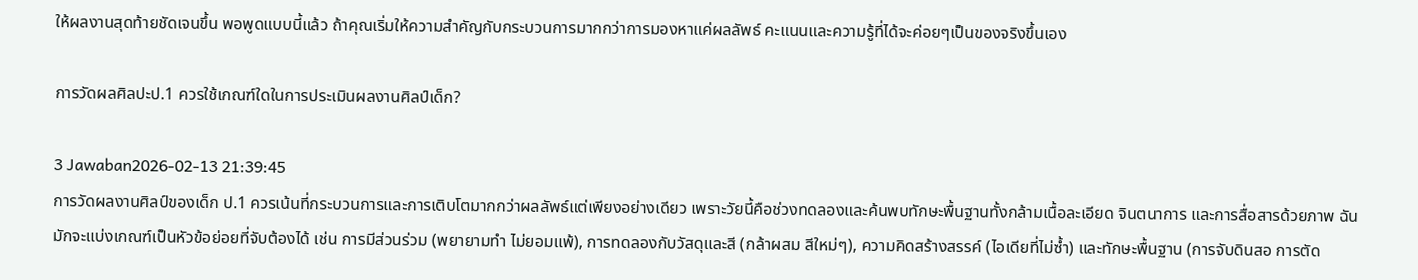ให้ผลงานสุดท้ายชัดเจนขึ้น พอพูดแบบนี้แล้ว ถ้าคุณเริ่มให้ความสำคัญกับกระบวนการมากกว่าการมองหาแค่ผลลัพธ์ คะแนนและความรู้ที่ได้จะค่อยๆเป็นของจริงขึ้นเอง

การวัดผลศิลปะป.1 ควรใช้เกณฑ์ใดในการประเมินผลงานศิลป์เด็ก?

3 Jawaban2026-02-13 21:39:45
การวัดผลงานศิลป์ของเด็ก ป.1 ควรเน้นที่กระบวนการและการเติบโตมากกว่าผลลัพธ์แต่เพียงอย่างเดียว เพราะวัยนี้คือช่วงทดลองและค้นพบทักษะพื้นฐานทั้งกล้ามเนื้อละเอียด จินตนาการ และการสื่อสารด้วยภาพ ฉันมักจะแบ่งเกณฑ์เป็นหัวข้อย่อยที่จับต้องได้ เช่น การมีส่วนร่วม (พยายามทำ ไม่ยอมแพ้), การทดลองกับวัสดุและสี (กล้าผสม สีใหม่ๆ), ความคิดสร้างสรรค์ (ไอเดียที่ไม่ซ้ำ) และทักษะพื้นฐาน (การจับดินสอ การตัด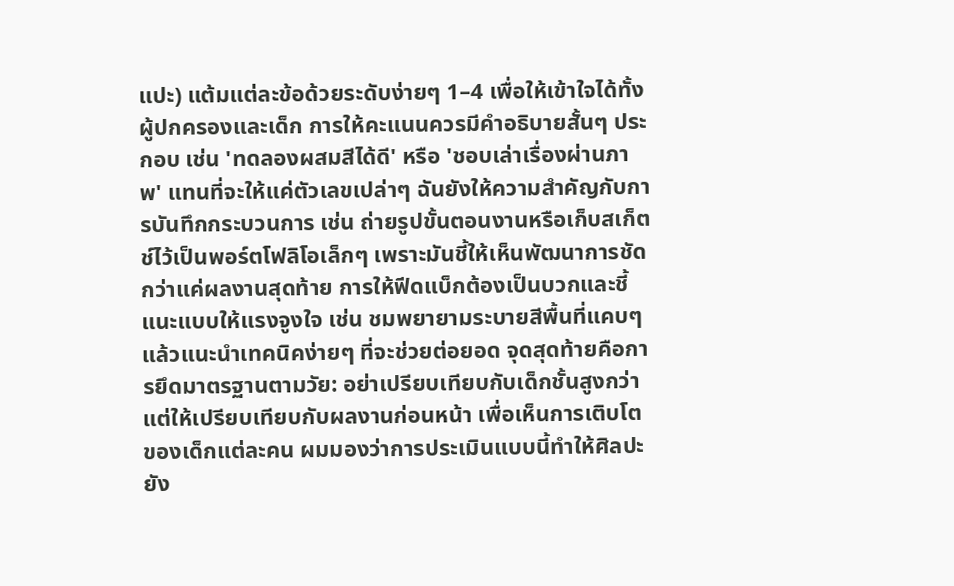แปะ) แต้มแต่ละข้อด้วยระดับง่ายๆ 1–4 เพื่อให้เข้าใจได้ทั้งผู้ปกครองและเด็ก การให้คะแนนควรมีคำอธิบายสั้นๆ ประกอบ เช่น 'ทดลองผสมสีได้ดี' หรือ 'ชอบเล่าเรื่องผ่านภาพ' แทนที่จะให้แค่ตัวเลขเปล่าๆ ฉันยังให้ความสำคัญกับการบันทึกกระบวนการ เช่น ถ่ายรูปขั้นตอนงานหรือเก็บสเก็ตช์ไว้เป็นพอร์ตโฟลิโอเล็กๆ เพราะมันชี้ให้เห็นพัฒนาการชัดกว่าแค่ผลงานสุดท้าย การให้ฟีดแบ็กต้องเป็นบวกและชี้แนะแบบให้แรงจูงใจ เช่น ชมพยายามระบายสีพื้นที่แคบๆ แล้วแนะนำเทคนิคง่ายๆ ที่จะช่วยต่อยอด จุดสุดท้ายคือการยึดมาตรฐานตามวัย: อย่าเปรียบเทียบกับเด็กชั้นสูงกว่า แต่ให้เปรียบเทียบกับผลงานก่อนหน้า เพื่อเห็นการเติบโตของเด็กแต่ละคน ผมมองว่าการประเมินแบบนี้ทำให้ศิลปะยัง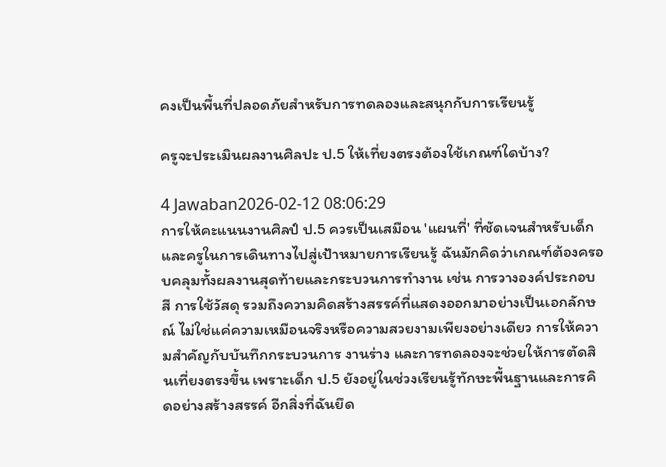คงเป็นพื้นที่ปลอดภัยสำหรับการทดลองและสนุกกับการเรียนรู้

ครูจะประเมินผลงานศิลปะ ป.5 ให้เที่ยงตรงต้องใช้เกณฑ์ใดบ้าง?

4 Jawaban2026-02-12 08:06:29
การให้คะแนนงานศิลป์ ป.5 ควรเป็นเสมือน 'แผนที่' ที่ชัดเจนสำหรับเด็กและครูในการเดินทางไปสู่เป้าหมายการเรียนรู้ ฉันมักคิดว่าเกณฑ์ต้องครอบคลุมทั้งผลงานสุดท้ายและกระบวนการทำงาน เช่น การวางองค์ประกอบ สี การใช้วัสดุ รวมถึงความคิดสร้างสรรค์ที่แสดงออกมาอย่างเป็นเอกลักษณ์ ไม่ใช่แค่ความเหมือนจริงหรือความสวยงามเพียงอย่างเดียว การให้ความสำคัญกับบันทึกกระบวนการ งานร่าง และการทดลองจะช่วยให้การตัดสินเที่ยงตรงขึ้น เพราะเด็ก ป.5 ยังอยู่ในช่วงเรียนรู้ทักษะพื้นฐานและการคิดอย่างสร้างสรรค์ อีกสิ่งที่ฉันยึด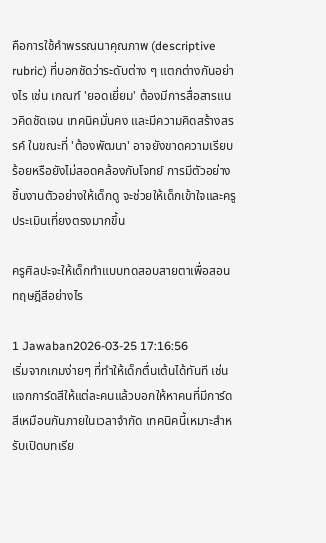คือการใช้คำพรรณนาคุณภาพ (descriptive rubric) ที่บอกชัดว่าระดับต่าง ๆ แตกต่างกันอย่างไร เช่น เกณฑ์ 'ยอดเยี่ยม' ต้องมีการสื่อสารแนวคิดชัดเจน เทคนิคมั่นคง และมีความคิดสร้างสรรค์ ในขณะที่ 'ต้องพัฒนา' อาจยังขาดความเรียบร้อยหรือยังไม่สอดคล้องกับโจทย์ การมีตัวอย่างชิ้นงานตัวอย่างให้เด็กดู จะช่วยให้เด็กเข้าใจและครูประเมินเที่ยงตรงมากขึ้น

ครูศิลปะจะให้เด็กทำแบบทดสอบสายตาเพื่อสอนทฤษฎีสีอย่างไร

1 Jawaban2026-03-25 17:16:56
เริ่มจากเกมง่ายๆ ที่ทำให้เด็กตื่นเต้นได้ทันที เช่นแจกการ์ดสีให้แต่ละคนแล้วบอกให้หาคนที่มีการ์ดสีเหมือนกันภายในเวลาจำกัด เทคนิคนี้เหมาะสำหรับเปิดบทเรีย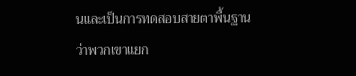นและเป็นการทดสอบสายตาพื้นฐานว่าพวกเขาแยก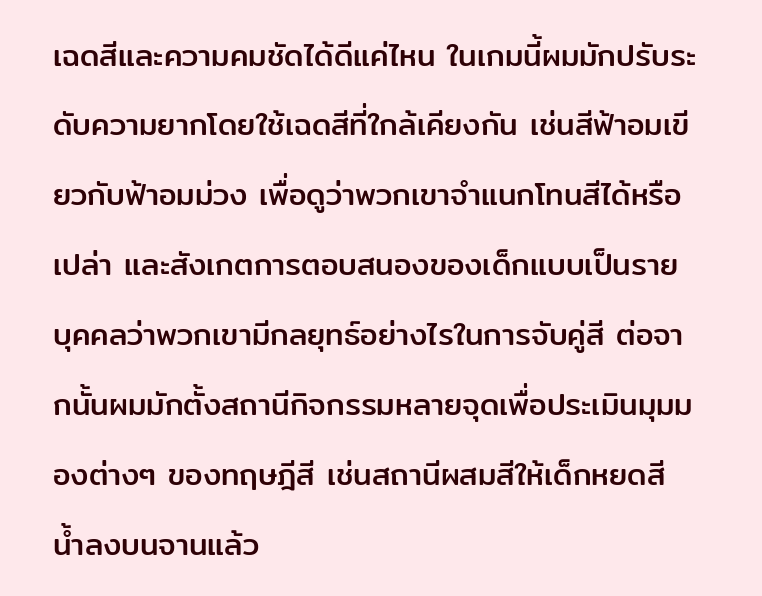เฉดสีและความคมชัดได้ดีแค่ไหน ในเกมนี้ผมมักปรับระดับความยากโดยใช้เฉดสีที่ใกล้เคียงกัน เช่นสีฟ้าอมเขียวกับฟ้าอมม่วง เพื่อดูว่าพวกเขาจำแนกโทนสีได้หรือเปล่า และสังเกตการตอบสนองของเด็กแบบเป็นรายบุคคลว่าพวกเขามีกลยุทธ์อย่างไรในการจับคู่สี ต่อจากนั้นผมมักตั้งสถานีกิจกรรมหลายจุดเพื่อประเมินมุมมองต่างๆ ของทฤษฎีสี เช่นสถานีผสมสีให้เด็กหยดสีน้ำลงบนจานแล้ว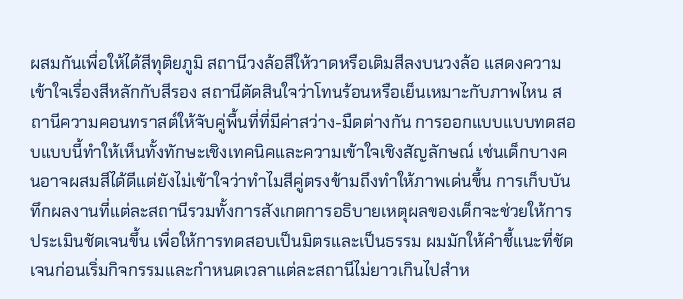ผสมกันเพื่อให้ได้สีทุติยภูมิ สถานีวงล้อสีให้วาดหรือเติมสีลงบนวงล้อ แสดงความเข้าใจเรื่องสีหลักกับสีรอง สถานีตัดสินใจว่าโทนร้อนหรือเย็นเหมาะกับภาพไหน สถานีความคอนทราสต์ให้จับคู่พื้นที่ที่มีค่าสว่าง-มืดต่างกัน การออกแบบแบบทดสอบแบบนี้ทำให้เห็นทั้งทักษะเชิงเทคนิคและความเข้าใจเชิงสัญลักษณ์ เช่นเด็กบางคนอาจผสมสีได้ดีแต่ยังไม่เข้าใจว่าทำไมสีคู่ตรงข้ามถึงทำให้ภาพเด่นขึ้น การเก็บบันทึกผลงานที่แต่ละสถานีรวมทั้งการสังเกตการอธิบายเหตุผลของเด็กจะช่วยให้การประเมินชัดเจนขึ้น เพื่อให้การทดสอบเป็นมิตรและเป็นธรรม ผมมักให้คำชี้แนะที่ชัดเจนก่อนเริ่มกิจกรรมและกำหนดเวลาแต่ละสถานีไม่ยาวเกินไปสำห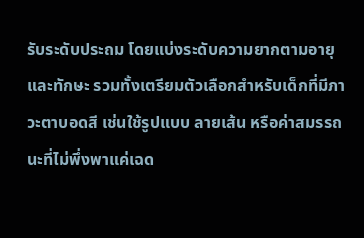รับระดับประถม โดยแบ่งระดับความยากตามอายุและทักษะ รวมทั้งเตรียมตัวเลือกสำหรับเด็กที่มีภาวะตาบอดสี เช่นใช้รูปแบบ ลายเส้น หรือค่าสมรรถนะที่ไม่พึ่งพาแค่เฉด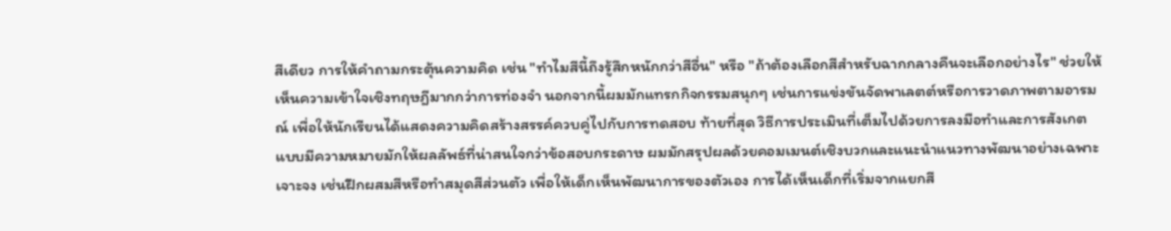สีเดียว การให้คำถามกระตุ้นความคิด เช่น "ทำไมสีนี้ถึงรู้สึกหนักกว่าสีอื่น" หรือ "ถ้าต้องเลือกสีสำหรับฉากกลางคืนจะเลือกอย่างไร" ช่วยให้เห็นความเข้าใจเชิงทฤษฎีมากกว่าการท่องจำ นอกจากนี้ผมมักแทรกกิจกรรมสนุกๆ เช่นการแข่งขันจัดพาเลตต์หรือการวาดภาพตามอารมณ์ เพื่อให้นักเรียนได้แสดงความคิดสร้างสรรค์ควบคู่ไปกับการทดสอบ ท้ายที่สุด วิธีการประเมินที่เต็มไปด้วยการลงมือทำและการสังเกตแบบมีความหมายมักให้ผลลัพธ์ที่น่าสนใจกว่าข้อสอบกระดาษ ผมมักสรุปผลด้วยคอมเมนต์เชิงบวกและแนะนำแนวทางพัฒนาอย่างเฉพาะเจาะจง เช่นฝึกผสมสีหรือทำสมุดสีส่วนตัว เพื่อให้เด็กเห็นพัฒนาการของตัวเอง การได้เห็นเด็กที่เริ่มจากแยกสี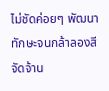ไม่ชัดค่อยๆ พัฒนาทักษะจนกล้าลองสีจัดจ้าน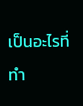เป็นอะไรที่ทำ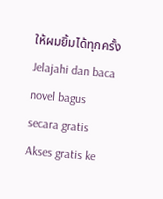ให้ผมยิ้มได้ทุกครั้ง
Jelajahi dan baca novel bagus secara gratis
Akses gratis ke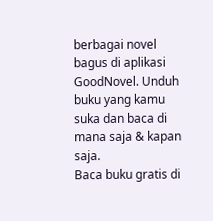berbagai novel bagus di aplikasi GoodNovel. Unduh buku yang kamu suka dan baca di mana saja & kapan saja.
Baca buku gratis di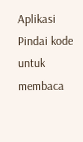Aplikasi
Pindai kode untuk membaca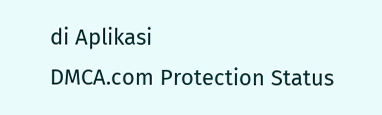di Aplikasi
DMCA.com Protection Status